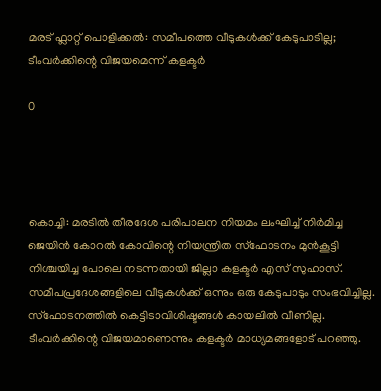മരട് ഫ്ലാറ്റ് പൊളിക്കല്‍: സമീപത്തെ വീടുകള്‍ക്ക് കേടുപാടില്ല; ടീംവര്‍ക്കിന്റെ വിജയമെന്ന് കളക്ടര്‍

0




കൊച്ചി: മരടില്‍ തീരദേശ പരിപാലന നിയമം ലംഘിച്ച്‌ നിര്‍മിച്ച ജെയിന്‍ കോറല്‍ കോവിന്റെ നിയന്ത്രിത സ്‌ഫോടനം മുന്‍കൂട്ടി നിശ്ചയിച്ച പോലെ നടന്നതായി ജില്ലാ കളക്ടര്‍ എസ് സുഹാസ്. സമീപപ്രദേശങ്ങളിലെ വീടുകള്‍ക്ക് ഒന്നും ഒരു കേടുപാടും സംഭവിച്ചില്ല. സ്‌ഫോടനത്തില്‍ കെട്ടിടാവിശിഷ്ടങ്ങള്‍ കായലില്‍ വീണില്ല. ടീംവര്‍ക്കിന്റെ വിജയമാണെന്നും കളക്ടര്‍ മാധ്യമങ്ങളോട് പറഞ്ഞു.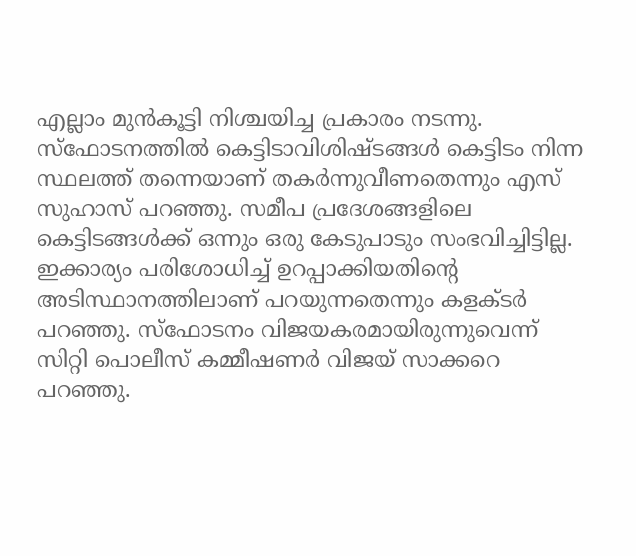എല്ലാം മുന്‍കൂട്ടി നിശ്ചയിച്ച പ്രകാരം നടന്നു. സ്‌ഫോടനത്തില്‍ കെട്ടിടാവിശിഷ്ടങ്ങള്‍ കെട്ടിടം നിന്ന സ്ഥലത്ത് തന്നെയാണ് തകര്‍ന്നുവീണതെന്നും എസ് സുഹാസ് പറഞ്ഞു. സമീപ പ്രദേശങ്ങളിലെ കെട്ടിടങ്ങള്‍ക്ക് ഒന്നും ഒരു കേടുപാടും സംഭവിച്ചിട്ടില്ല. ഇക്കാര്യം പരിശോധിച്ച്‌ ഉറപ്പാക്കിയതിന്റെ അടിസ്ഥാനത്തിലാണ് പറയുന്നതെന്നും കളക്ടര്‍ പറഞ്ഞു. സ്‌ഫോടനം വിജയകരമായിരുന്നുവെന്ന് സിറ്റി പൊലീസ് കമ്മീഷണര്‍ വിജയ് സാക്കറെ പറഞ്ഞു.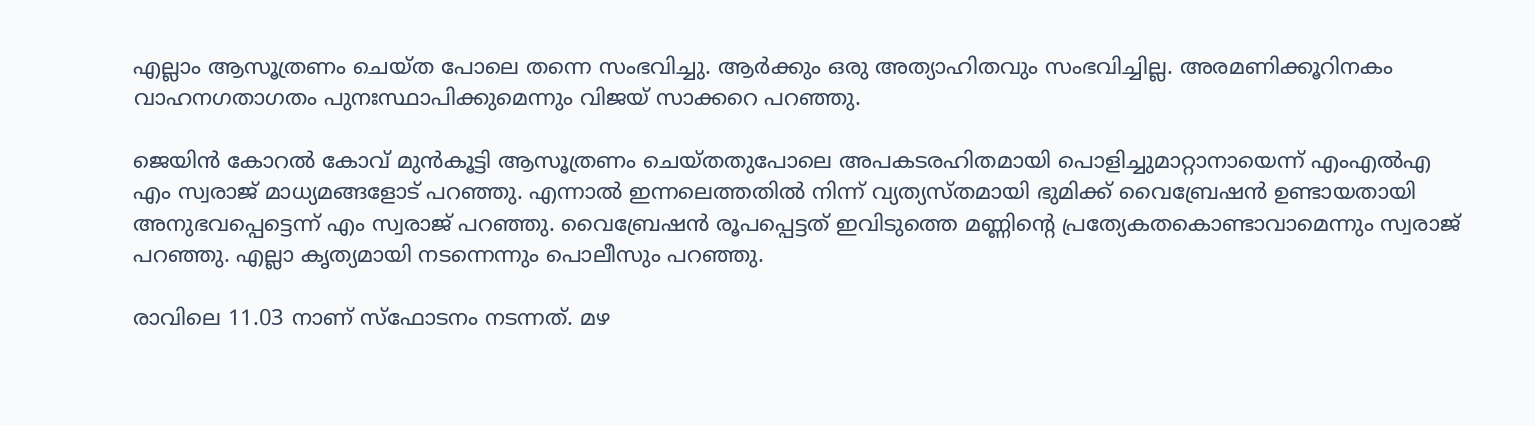എല്ലാം ആസൂത്രണം ചെയ്ത പോലെ തന്നെ സംഭവിച്ചു. ആര്‍ക്കും ഒരു അത്യാഹിതവും സംഭവിച്ചില്ല. അരമണിക്കൂറിനകം വാഹനഗതാഗതം പുനഃസ്ഥാപിക്കുമെന്നും വിജയ് സാക്കറെ പറഞ്ഞു.

ജെയിന്‍ കോറല്‍ കോവ് മുന്‍കൂട്ടി ആസൂത്രണം ചെയ്തതുപോലെ അപകടരഹിതമായി പൊളിച്ചുമാറ്റാനായെന്ന് എംഎല്‍എ എം സ്വരാജ് മാധ്യമങ്ങളോട് പറഞ്ഞു. എന്നാല്‍ ഇന്നലെത്തതില്‍ നിന്ന് വ്യത്യസ്തമായി ഭുമിക്ക് വൈബ്രേഷന്‍ ഉണ്ടായതായി അനുഭവപ്പെട്ടെന്ന് എം സ്വരാജ് പറഞ്ഞു. വൈബ്രേഷന്‍ രൂപപ്പെട്ടത് ഇവിടുത്തെ മണ്ണിന്റെ പ്രത്യേകതകൊണ്ടാവാമെന്നും സ്വരാജ് പറഞ്ഞു. എല്ലാ കൃത്യമായി നടന്നെന്നും പൊലീസും പറഞ്ഞു.

രാവിലെ 11.03 നാണ് സ്‌ഫോടനം നടന്നത്. മഴ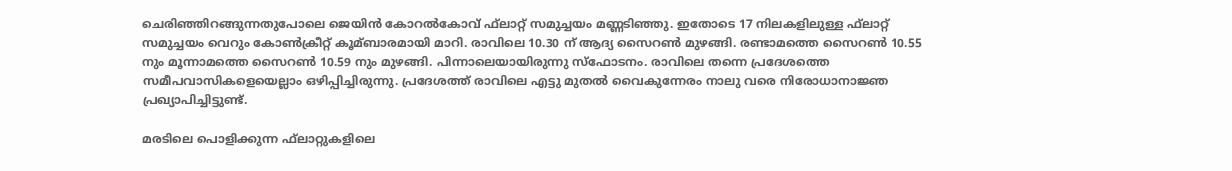ചെരിഞ്ഞിറങ്ങുന്നതുപോലെ ജെയിന്‍ കോറല്‍കോവ് ഫ്‌ലാറ്റ് സമുച്ചയം മണ്ണടിഞ്ഞു. ഇതോടെ 17 നിലകളിലുള്ള ഫ്‌ലാറ്റ് സമുച്ചയം വെറും കോണ്‍ക്രീറ്റ് കൂമ്ബാരമായി മാറി. രാവിലെ 10.30 ന് ആദ്യ സൈറണ്‍ മുഴങ്ങി. രണ്ടാമത്തെ സൈറണ്‍ 10.55 നും മൂന്നാമത്തെ സൈറണ്‍ 10.59 നും മുഴങ്ങി. പിന്നാലെയായിരുന്നു സ്‌ഫോടനം. രാവിലെ തന്നെ പ്രദേശത്തെ സമീപവാസികളെയെല്ലാം ഒഴിപ്പിച്ചിരുന്നു. പ്രദേശത്ത് രാവിലെ എട്ടു മുതല്‍ വൈകുന്നേരം നാലു വരെ നിരോധാനാജ്ഞ പ്രഖ്യാപിച്ചിട്ടുണ്ട്.

മരടിലെ പൊളിക്കുന്ന ഫ്‌ലാറ്റുകളിലെ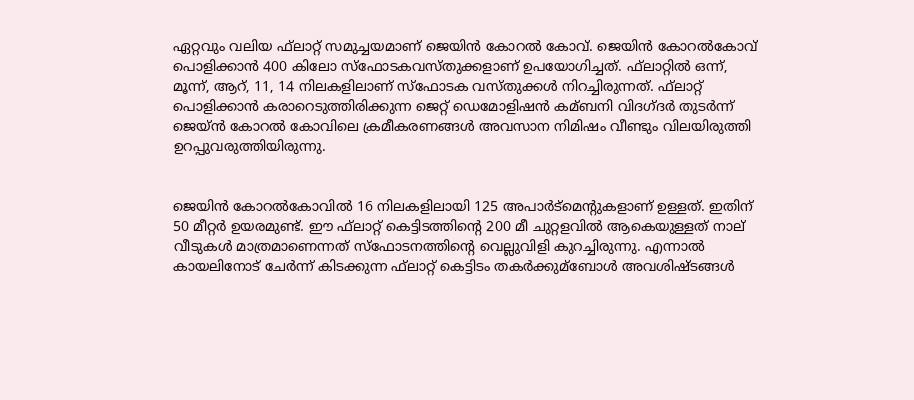ഏറ്റവും വലിയ ഫ്‌ലാറ്റ് സമുച്ചയമാണ് ജെയിന്‍ കോറല്‍ കോവ്. ജെയിന്‍ കോറല്‍കോവ് പൊളിക്കാന്‍ 400 കിലോ സ്‌ഫോടകവസ്തുക്കളാണ് ഉപയോഗിച്ചത്. ഫ്‌ലാറ്റില്‍ ഒന്ന്, മൂന്ന്, ആറ്, 11, 14 നിലകളിലാണ് സ്‌ഫോടക വസ്തുക്കള്‍ നിറച്ചിരുന്നത്. ഫ്‌ലാറ്റ് പൊളിക്കാന്‍ കരാറെടുത്തിരിക്കുന്ന ജെറ്റ് ഡെമോളിഷന്‍ കമ്ബനി വിദഗ്ദര്‍ തുടര്‍ന്ന് ജെയ്ന്‍ കോറല്‍ കോവിലെ ക്രമീകരണങ്ങള്‍ അവസാന നിമിഷം വീണ്ടും വിലയിരുത്തി ഉറപ്പുവരുത്തിയിരുന്നു.


ജെയിന്‍ കോറല്‍കോവില്‍ 16 നിലകളിലായി 125 അപാര്‍ട്‌മെന്റുകളാണ് ഉള്ളത്. ഇതിന് 50 മീറ്റര്‍ ഉയരമുണ്ട്. ഈ ഫ്‌ലാറ്റ് കെട്ടിടത്തിന്റെ 200 മീ ചുറ്റളവില്‍ ആകെയുള്ളത് നാല് വീടുകള്‍ മാത്രമാണെന്നത് സ്‌ഫോടനത്തിന്റെ വെല്ലുവിളി കുറച്ചിരുന്നു. എന്നാല്‍ കായലിനോട് ചേര്‍ന്ന് കിടക്കുന്ന ഫ്‌ലാറ്റ് കെട്ടിടം തകര്‍ക്കുമ്ബോള്‍ അവശിഷ്ടങ്ങള്‍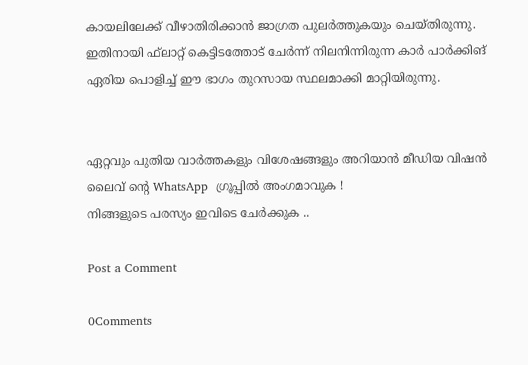കായലിലേക്ക് വീഴാതിരിക്കാന്‍ ജാഗ്രത പുലര്‍ത്തുകയും ചെയ്തിരുന്നു. ഇതിനായി ഫ്‌ലാറ്റ് കെട്ടിടത്തോട് ചേര്‍ന്ന് നിലനിന്നിരുന്ന കാര്‍ പാര്‍ക്കിങ് ഏരിയ പൊളിച്ച്‌ ഈ ഭാഗം തുറസായ സ്ഥലമാക്കി മാറ്റിയിരുന്നു.


ഏറ്റവും പുതിയ വാർത്തകളും വിശേഷങ്ങളും അറിയാൻ മീഡിയ വിഷൻ ലൈവ് ന്റെ WhatsApp  ഗ്രൂപ്പിൽ അംഗമാവുക !
നിങ്ങളുടെ പരസ്യം ഇവിടെ ചേർക്കുക ..

Post a Comment

0Comments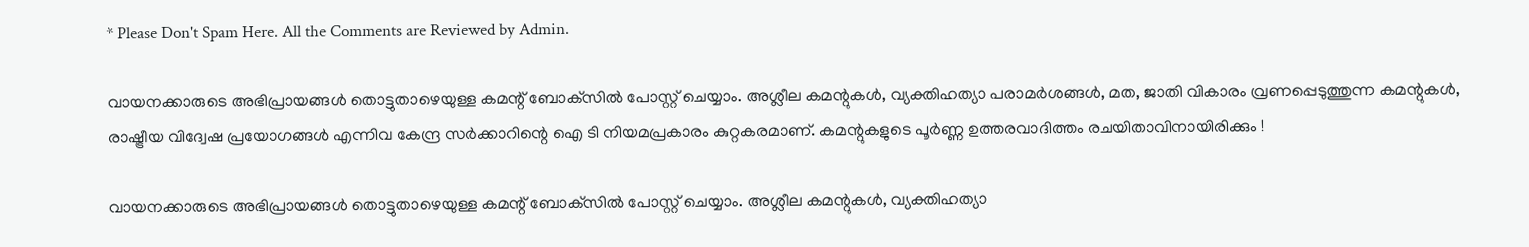* Please Don't Spam Here. All the Comments are Reviewed by Admin.

വായനക്കാരുടെ അഭിപ്രായങ്ങള്‍ തൊട്ടുതാഴെയുള്ള കമന്റ് ബോക്‌സില്‍ പോസ്റ്റ് ചെയ്യാം. അശ്ലീല കമന്റുകള്‍, വ്യക്തിഹത്യാ പരാമര്‍ശങ്ങള്‍, മത, ജാതി വികാരം വ്രണപ്പെടുത്തുന്ന കമന്റുകള്‍, രാഷ്ട്രീയ വിദ്വേഷ പ്രയോഗങ്ങള്‍ എന്നിവ കേന്ദ്ര സര്‍ക്കാറിന്റെ ഐ ടി നിയമപ്രകാരം കുറ്റകരമാണ്. കമന്റുകളുടെ പൂര്‍ണ്ണ ഉത്തരവാദിത്തം രചയിതാവിനായിരിക്കും !

വായനക്കാരുടെ അഭിപ്രായങ്ങള്‍ തൊട്ടുതാഴെയുള്ള കമന്റ് ബോക്‌സില്‍ പോസ്റ്റ് ചെയ്യാം. അശ്ലീല കമന്റുകള്‍, വ്യക്തിഹത്യാ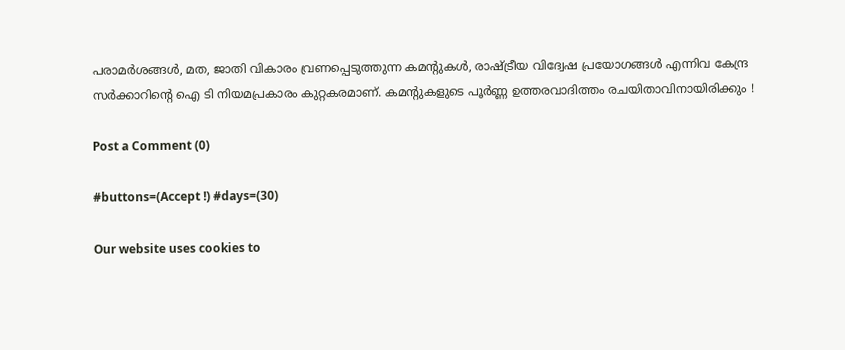പരാമര്‍ശങ്ങള്‍, മത, ജാതി വികാരം വ്രണപ്പെടുത്തുന്ന കമന്റുകള്‍, രാഷ്ട്രീയ വിദ്വേഷ പ്രയോഗങ്ങള്‍ എന്നിവ കേന്ദ്ര സര്‍ക്കാറിന്റെ ഐ ടി നിയമപ്രകാരം കുറ്റകരമാണ്. കമന്റുകളുടെ പൂര്‍ണ്ണ ഉത്തരവാദിത്തം രചയിതാവിനായിരിക്കും !

Post a Comment (0)

#buttons=(Accept !) #days=(30)

Our website uses cookies to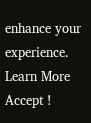enhance your experience. Learn More
Accept !